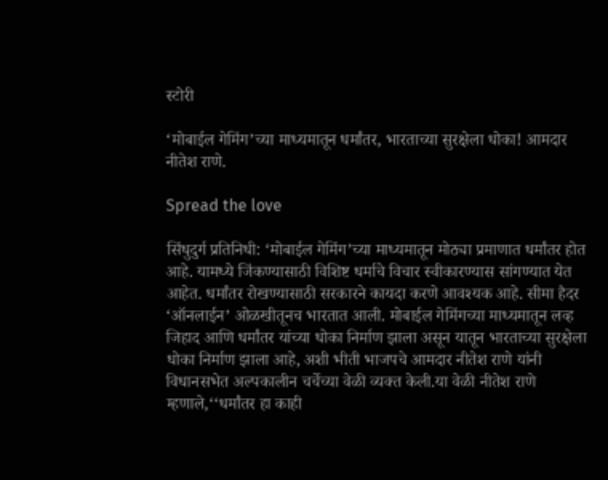स्टोरी

‘मोबाईल गेमिंग’च्या माध्यमातून धर्मांतर, भारताच्या सुरक्षेला धोका! आमदार नीतेश राणे.

Spread the love

सिंधुदुर्ग प्रतिनिधी: ‘मोबाईल गेमिंग’च्या माध्यमातून मोठ्या प्रमाणात धर्मांतर होत आहे. यामध्ये जिंकण्यासाठी विशिष्ट धर्माचे विचार स्वीकारण्यास सांगण्यात येत आहेत. धर्मांतर रोखण्यासाठी सरकारने कायदा करणे आवश्यक आहे. सीमा हैदर ‘ऑनलाईन’ ओळखीतूनच भारतात आली. मोबाईल गेमिंगच्या माध्यमातून लव्ह जिहाद आणि धर्मांतर यांच्या धोका निर्माण झाला असून यातून भारताच्या सुरक्षेला धोका निर्माण झाला आहे, अशी भीती भाजपचे आमदार नीतेश राणे यांनी विधानसभेत अल्पकालीन चर्चेच्या वेळी व्यक्त केली.या वेळी नीतेश राणे म्हणाले,‘‘धर्मांतर हा काही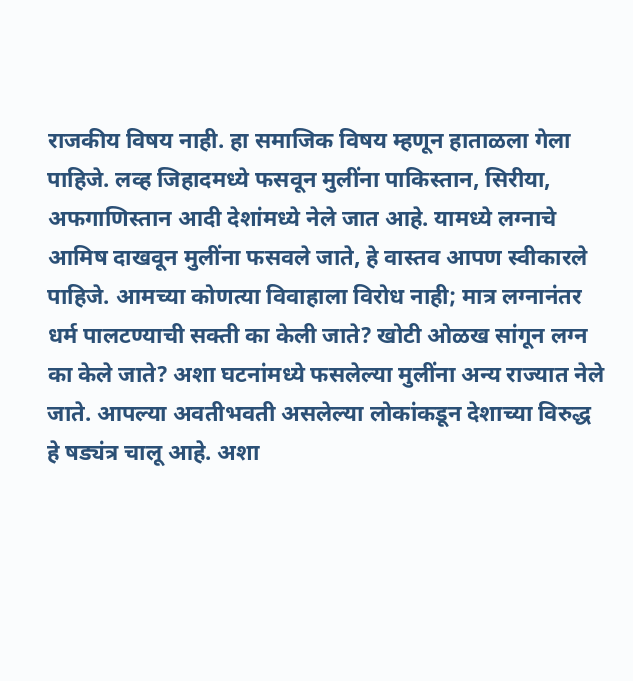राजकीय विषय नाही. हा समाजिक विषय म्हणून हाताळला गेला पाहिजे. लव्ह जिहादमध्ये फसवून मुलींना पाकिस्तान, सिरीया, अफगाणिस्तान आदी देशांमध्ये नेले जात आहे. यामध्ये लग्नाचे आमिष दाखवून मुलींना फसवले जाते, हे वास्तव आपण स्वीकारले पाहिजे. आमच्या कोणत्या विवाहाला विरोध नाही; मात्र लग्नानंतर धर्म पालटण्याची सक्ती का केली जाते? खोटी ओळख सांगून लग्न का केले जाते? अशा घटनांमध्ये फसलेल्या मुलींना अन्य राज्यात नेले जाते. आपल्या अवतीभवती असलेल्या लोकांकडून देशाच्या विरुद्ध हे षड्यंत्र चालू आहे. अशा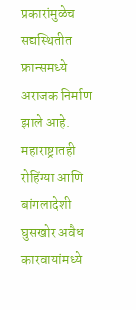प्रकारांमुळेच सद्यस्थितीत फ्रान्समध्ये अराजक निर्माण झाले आहे. महाराष्ट्रातही रोहिंग्या आणि बांगलादेशी घुसखोर अवैध कारवायांमध्ये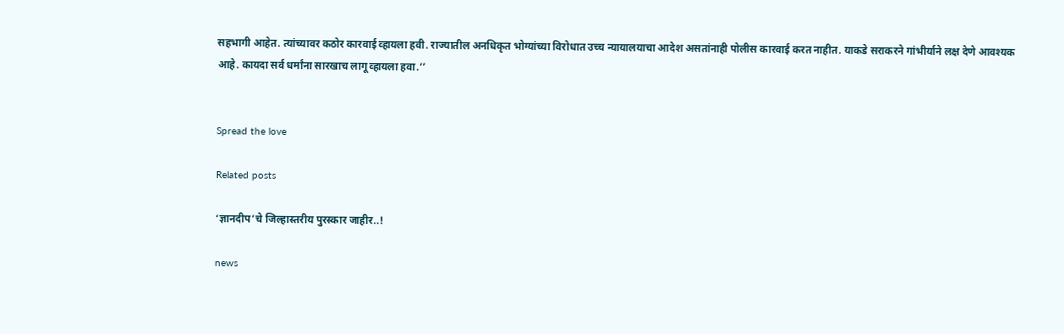सहभागी आहेत. त्यांच्यावर कठोर कारवाई व्हायला हवी. राज्यातील अनधिकृत भोग्यांच्या विरोधात उच्च न्यायालयाचा आदेश असतांनाही पोलीस कारवाई करत नाहीत. याकडे सराकरने गांभीर्याने लक्ष देणे आवश्यक आहे. कायदा सर्व धर्मांना सारखाच लागू व्हायला हवा.’’


Spread the love

Related posts

‘ज्ञानदीप’चे जिल्हास्तरीय पुरस्कार जाहीर..!

news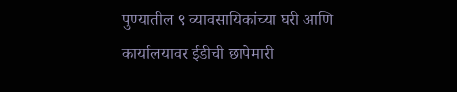पुण्यातील ९ व्यावसायिकांच्या घरी आणि कार्यालयावर ईडीची छापेमारी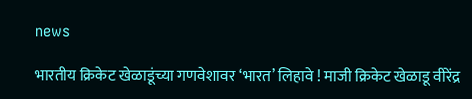news

भारतीय क्रिकेट खेळाडूंच्या गणवेशावर ‘भारत’ लिहावे ! माजी क्रिकेट खेळाडू वीरेंद्र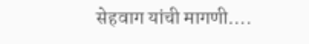सेहवाग यांची मागणी….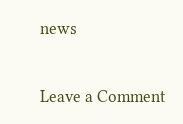news

Leave a Comment